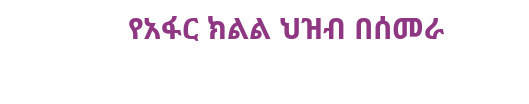የአፋር ክልል ህዝብ በሰመራ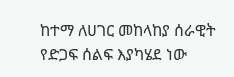ከተማ ለሀገር መከላከያ ሰራዊት የድጋፍ ሰልፍ እያካሄደ ነው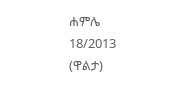ሐምሌ 18/2013 (ዋልታ)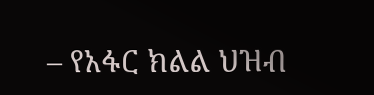– የአፋር ክልል ህዝብ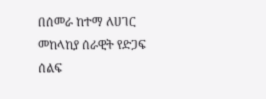በሰመራ ከተማ ለሀገር መከላከያ ሰራዊት የድጋፍ ሰልፍ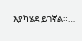እያካሄደ ይገኛል።…